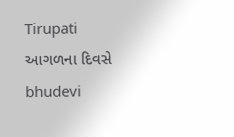Tirupati
આગળના દિવસે bhudevi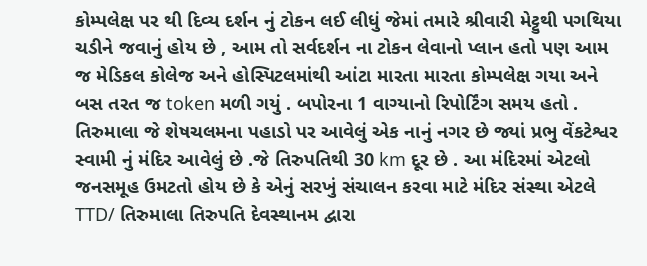કોમ્પલેક્ષ પર થી દિવ્ય દર્શન નું ટોકન લઈ લીધું જેમાં તમારે શ્રીવારી મેટ્ટુથી પગથિયા ચડીને જવાનું હોય છે , આમ તો સર્વદર્શન ના ટોકન લેવાનો પ્લાન હતો પણ આમ જ મેડિકલ કોલેજ અને હોસ્પિટલમાંથી આંટા મારતા મારતા કોમ્પલેક્ષ ગયા અને બસ તરત જ token મળી ગયું . બપોરના 1 વાગ્યાનો રિપોર્ટિંગ સમય હતો .
તિરુમાલા જે શેષચલમના પહાડો પર આવેલું એક નાનું નગર છે જ્યાં પ્રભુ વેંકટેશ્વર સ્વામી નું મંદિર આવેલું છે .જે તિરુપતિથી 30 km દૂર છે . આ મંદિરમાં એટલો જનસમૂહ ઉમટતો હોય છે કે એનું સરખું સંચાલન કરવા માટે મંદિર સંસ્થા એટલે TTD/ તિરુમાલા તિરુપતિ દેવસ્થાનમ દ્વારા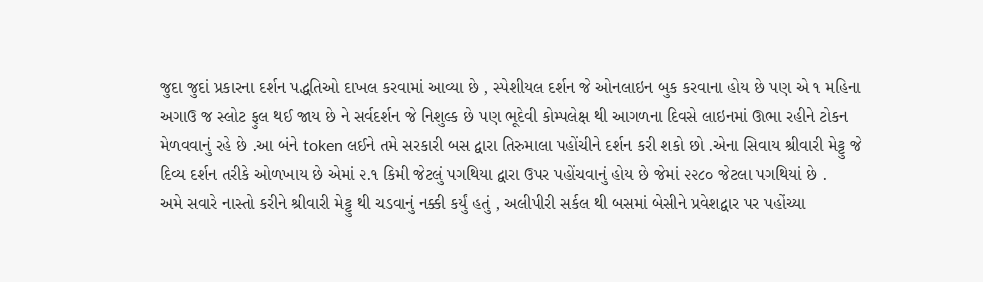જુદા જુદાં પ્રકારના દર્શન પદ્ધતિઓ દાખલ કરવામાં આવ્યા છે , સ્પેશીયલ દર્શન જે ઓનલાઇન બુક કરવાના હોય છે પણ એ ૧ મહિના અગાઉ જ સ્લોટ ફુલ થઈ જાય છે ને સર્વદર્શન જે નિશુલ્ક છે પણ ભૂદેવી કોમ્પલેક્ષ થી આગળના દિવસે લાઇનમાં ઊભા રહીને ટોકન મેળવવાનું રહે છે .આ બંને token લઈને તમે સરકારી બસ દ્વારા તિરુમાલા પહોંચીને દર્શન કરી શકો છો .એના સિવાય શ્રીવારી મેટ્ટુ જે દિવ્ય દર્શન તરીકે ઓળખાય છે એમાં ૨.૧ કિમી જેટલું પગથિયા દ્વારા ઉપર પહોંચવાનું હોય છે જેમાં ૨૨૮૦ જેટલા પગથિયાં છે .
અમે સવારે નાસ્તો કરીને શ્રીવારી મેટ્ટુ થી ચડવાનું નક્કી કર્યું હતું , અલીપીરી સર્કલ થી બસમાં બેસીને પ્રવેશદ્વાર પર પહોંચ્યા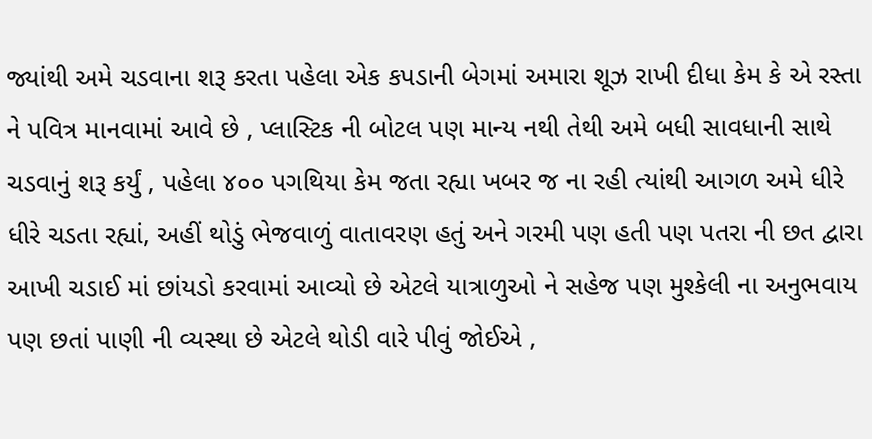જ્યાંથી અમે ચડવાના શરૂ કરતા પહેલા એક કપડાની બેગમાં અમારા શૂઝ રાખી દીધા કેમ કે એ રસ્તા ને પવિત્ર માનવામાં આવે છે , પ્લાસ્ટિક ની બોટલ પણ માન્ય નથી તેથી અમે બધી સાવધાની સાથે ચડવાનું શરૂ કર્યું , પહેલા ૪૦૦ પગથિયા કેમ જતા રહ્યા ખબર જ ના રહી ત્યાંથી આગળ અમે ધીરે ધીરે ચડતા રહ્યાં, અહીં થોડું ભેજવાળું વાતાવરણ હતું અને ગરમી પણ હતી પણ પતરા ની છત દ્વારા આખી ચડાઈ માં છાંયડો કરવામાં આવ્યો છે એટલે યાત્રાળુઓ ને સહેજ પણ મુશ્કેલી ના અનુભવાય પણ છતાં પાણી ની વ્યસ્થા છે એટલે થોડી વારે પીવું જોઈએ ,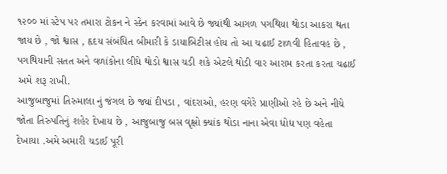૧૨૦૦ માં સ્ટેપ પર તમારા ટોકન ને સ્કેન કરવામાં આવે છે જ્યાંથી આગળ પગથિયા થોડા આકરા થતા જાય છે , જો શ્વાસ , હૃદય સંબંધિત બીમારી કે ડાયાબિટીસ હોય તો આ ચઢાઈ ટાળવી હિતાવહ છે , પગથિયાની સતત અને વળાંકોના લીધે થોડો શ્વાસ ચડી શકે એટલે થોડી વાર આરામ કરતા કરતા ચઢાઈ અમે શરૂ રાખી.
આજુબાજુમાં તિરુમાલા નું જંગલ છે જ્યાં દીપડા , વાંદરાઓ, હરણ વગેરે પ્રાણીઓ રહે છે અને નીચે જોતા તિરુપતિનું શહેર દેખાય છે , આજુબાજુ બસ વૃક્ષો ક્યાંક થોડા નાના એવા ધોધ પણ વહેતા દેખાયા .અમે અમારી ચડાઈ પૂરી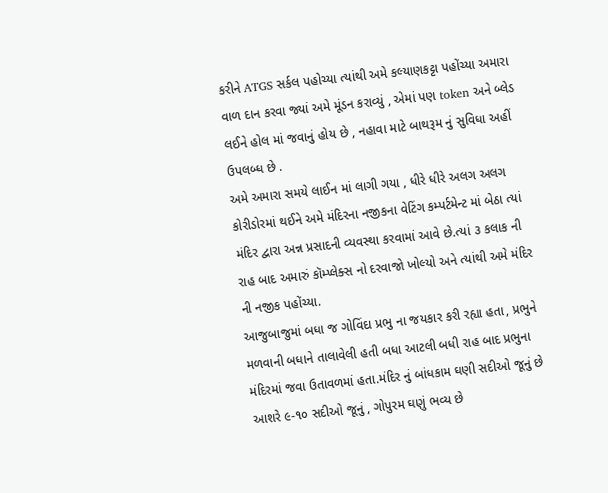કરીને ATGS સર્કલ પહોચ્યા ત્યાંથી અમે કલ્યાણકટ્ટા પહોંચ્યા અમારા વાળ દાન કરવા જ્યાં અમે મૂંડન કરાવ્યું , એમાં પણ token અને બ્લેડ લઈને હોલ માં જવાનું હોય છે , નહાવા માટે બાથરૂમ નું સુવિધા અહીં ઉપલબ્ધ છે .
અમે અમારા સમયે લાઈન માં લાગી ગયા , ધીરે ધીરે અલગ અલગ કોરીડોરમાં થઈને અમે મંદિરના નજીકના વેટિંગ કમ્પર્ટમેન્ટ માં બેઠા ત્યાં મંદિર દ્વારા અન્ન પ્રસાદની વ્યવસ્થા કરવામાં આવે છે.ત્યાં ૩ કલાક ની રાહ બાદ અમારું કૉમ્પ્લેક્સ નો દરવાજો ખોલ્યો અને ત્યાંથી અમે મંદિર ની નજીક પહોંચ્યા.
આજુબાજુમાં બધા જ ગોવિંદા પ્રભુ ના જયકાર કરી રહ્યા હતા, પ્રભુને મળવાની બધાને તાલાવેલી હતી બધા આટલી બધી રાહ બાદ પ્રભુના મંદિરમાં જવા ઉતાવળમાં હતા.મંદિર નું બાંધકામ ઘણી સદીઓ જૂનું છે આશરે ૯-૧૦ સદીઓ જૂનું , ગોપુરમ ઘણું ભવ્ય છે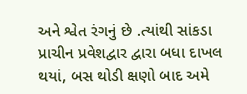અને શ્વેત રંગનું છે .ત્યાંથી સાંકડા પ્રાચીન પ્રવેશદ્વાર દ્વારા બધા દાખલ થયાં, બસ થોડી ક્ષણો બાદ અમે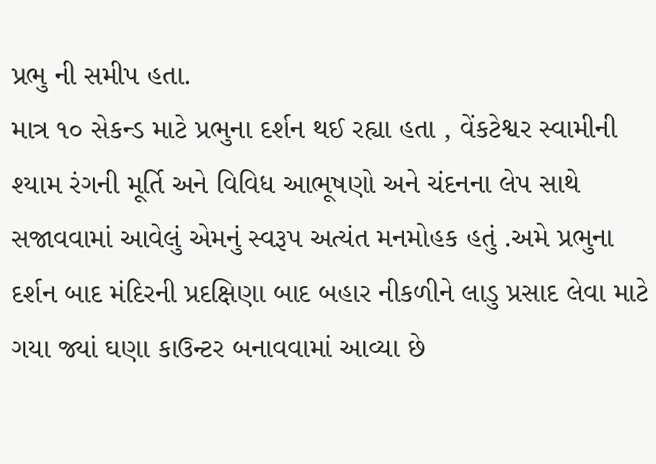પ્રભુ ની સમીપ હતા.
માત્ર ૧૦ સેકન્ડ માટે પ્રભુના દર્શન થઈ રહ્યા હતા , વેંકટેશ્વર સ્વામીની શ્યામ રંગની મૂર્તિ અને વિવિધ આભૂષણો અને ચંદનના લેપ સાથે સજાવવામાં આવેલું એમનું સ્વરૂપ અત્યંત મનમોહક હતું .અમે પ્રભુના દર્શન બાદ મંદિરની પ્રદક્ષિણા બાદ બહાર નીકળીને લાડુ પ્રસાદ લેવા માટે ગયા જ્યાં ઘણા કાઉન્ટર બનાવવામાં આવ્યા છે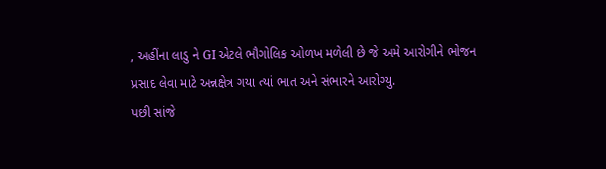, અહીંના લાડુ ને GI એટલે ભૌગોલિક ઓળખ મળેલી છે જે અમે આરોગીને ભોજન પ્રસાદ લેવા માટે અન્નક્ષેત્ર ગયા ત્યાં ભાત અને સંભારને આરોગ્યુ.
પછી સાંજે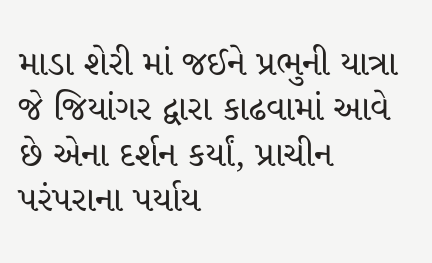માડા શેરી માં જઈને પ્રભુની યાત્રા જે જિયાંગર દ્વારા કાઢવામાં આવે છે એના દર્શન કર્યાં, પ્રાચીન પરંપરાના પર્યાય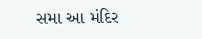સમા આ મંદિર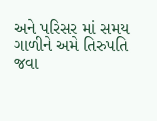અને પરિસર માં સમય ગાળીને અમે તિરુપતિ જવા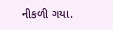નીકળી ગયા.